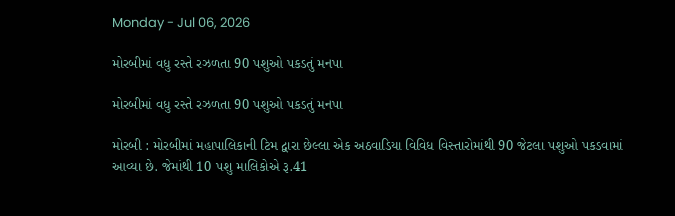Monday - Jul 06, 2026

મોરબીમાં વધુ રસ્તે રઝળતા 90 પશુઓ પકડતું મનપા

મોરબીમાં વધુ રસ્તે રઝળતા 90 પશુઓ પકડતું મનપા

મોરબી : મોરબીમાં મહાપાલિકાની ટિમ દ્વારા છેલ્લા એક અઠવાડિયા વિવિધ વિસ્તારોમાંથી 90 જેટલા પશુઓ પકડવામાં આવ્યા છે. જેમાંથી 10 પશુ માલિકોએ રૂ.41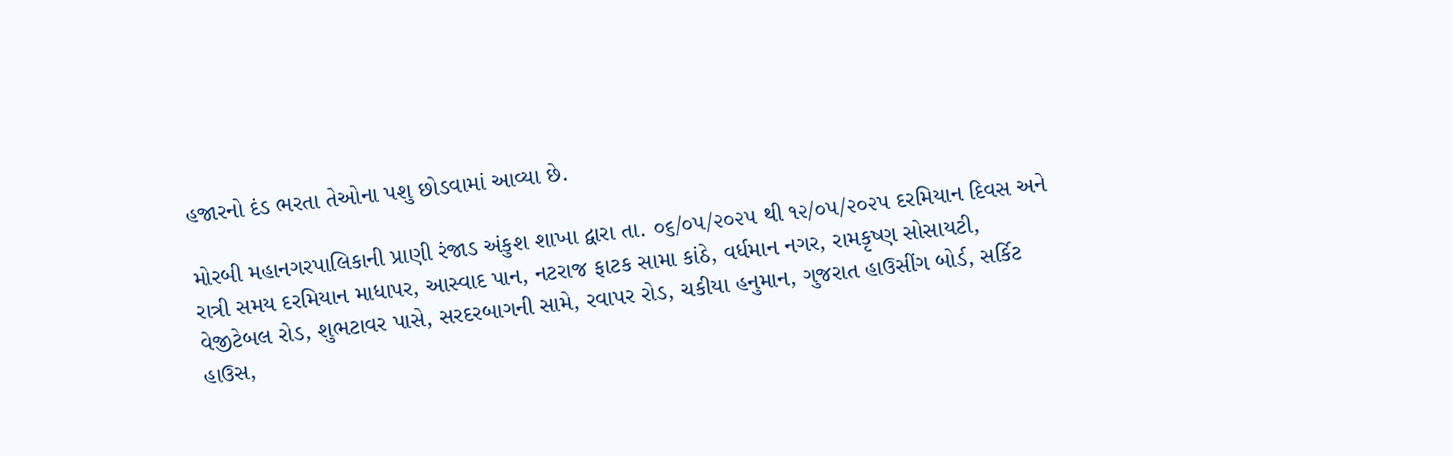હજારનો દંડ ભરતા તેઓના પશુ છોડવામાં આવ્યા છે.

મોરબી મહાનગરપાલિકાની પ્રાણી રંજાડ અંકુશ શાખા દ્વારા તા. ૦૬/૦૫/૨૦૨૫ થી ૧૨/૦૫/૨૦૨પ દરમિયાન દિવસ અને રાત્રી સમય દરમિયાન માધાપર, આસ્વાદ પાન, નટરાજ ફાટક સામા કાંઠે, વર્ધમાન નગર, રામકૃષ્ણ સોસાયટી, વેજીટેબલ રોડ, શુભટાવર પાસે, સરદરબાગની સામે, રવાપર રોડ, ચકીયા હનુમાન, ગુજરાત હાઉસીંગ બોર્ડ, સર્કિટ હાઉસ,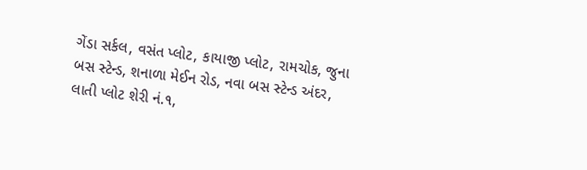ગેંડા સર્કલ, વસંત પ્લોટ, કાયાજી પ્લોટ, રામચોક, જુના બસ સ્ટેન્ડ, શનાળા મેઈન રોડ, નવા બસ સ્ટેન્ડ અંદર, લાતી પ્લોટ શેરી નં.૧,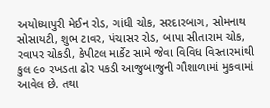અયોધ્યાપુરી મેઈન રોડ, ગાંધી ચોક, સરદારબાગ, સોમનાથ સોસાયટી, શુભ ટાવર, પંચાસર રોડ, બાપા સીતારામ ચોક, રવાપર ચોકડી, કેપીટલ માર્કેટ સામે જેવા વિવિધ વિસ્તારમાંથી કુલ ૯૦ રખડતા ઢોર પકડી આજુબાજુની ગૌશાળામાં મુકવામાં આવેલ છે. તથા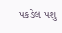પકડેલ પશુ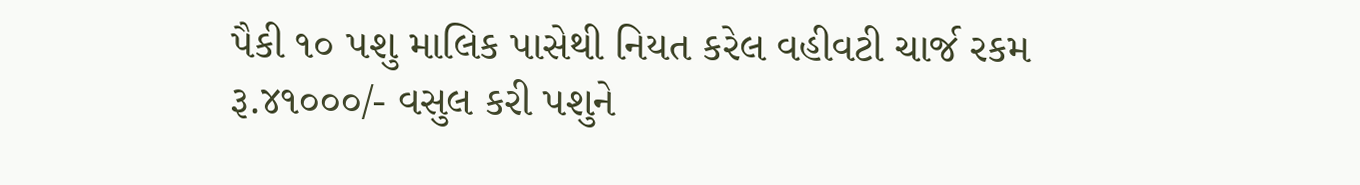પૈકી ૧૦ પશુ માલિક પાસેથી નિયત કરેલ વહીવટી ચાર્જ રકમ રૂ.૪૧૦૦૦/- વસુલ કરી પશુને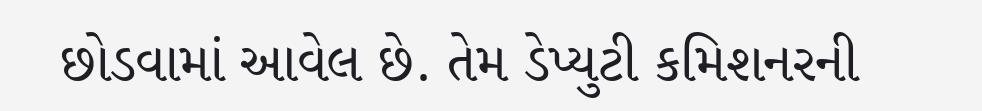છોડવામાં આવેલ છે. તેમ ડેપ્યુટી કમિશનરની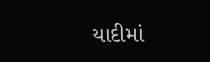યાદીમાં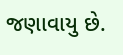જણાવાયુ છે.